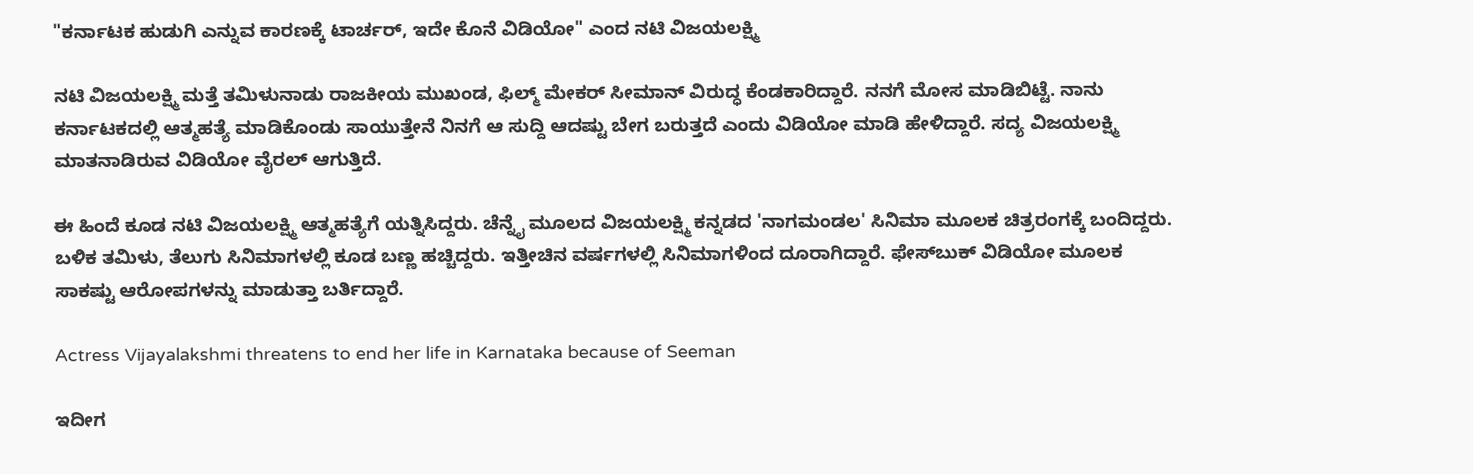"ಕರ್ನಾಟಕ ಹುಡುಗಿ ಎನ್ನುವ ಕಾರಣಕ್ಕೆ ಟಾರ್ಚರ್, ಇದೇ ಕೊನೆ ವಿಡಿಯೋ" ಎಂದ ನಟಿ ವಿಜಯಲಕ್ಷ್ಮಿ

ನಟಿ ವಿಜಯಲಕ್ಷ್ಮಿ ಮತ್ತೆ ತಮಿಳುನಾಡು ರಾಜಕೀಯ ಮುಖಂಡ, ಫಿಲ್ಮ್ ಮೇಕರ್ ಸೀಮಾನ್ ವಿರುದ್ಧ ಕೆಂಡಕಾರಿದ್ದಾರೆ. ನನಗೆ ಮೋಸ ಮಾಡಿಬಿಟ್ಟೆ. ನಾನು ಕರ್ನಾಟಕದಲ್ಲಿ ಆತ್ಮಹತ್ಯೆ ಮಾಡಿಕೊಂಡು ಸಾಯುತ್ತೇನೆ ನಿನಗೆ ಆ ಸುದ್ದಿ ಆದಷ್ಟು ಬೇಗ ಬರುತ್ತದೆ ಎಂದು ವಿಡಿಯೋ ಮಾಡಿ ಹೇಳಿದ್ದಾರೆ. ಸದ್ಯ ವಿಜಯಲಕ್ಷ್ಮಿ ಮಾತನಾಡಿರುವ ವಿಡಿಯೋ ವೈರಲ್ ಆಗುತ್ತಿದೆ.

ಈ ಹಿಂದೆ ಕೂಡ ನಟಿ ವಿಜಯಲಕ್ಷ್ಮಿ ಆತ್ಮಹತ್ಯೆಗೆ ಯತ್ನಿಸಿದ್ದರು. ಚೆನ್ನೈ ಮೂಲದ ವಿಜಯಲಕ್ಷ್ಮಿ ಕನ್ನಡದ 'ನಾಗಮಂಡಲ' ಸಿನಿಮಾ ಮೂಲಕ ಚಿತ್ರರಂಗಕ್ಕೆ ಬಂದಿದ್ದರು. ಬಳಿಕ ತಮಿಳು, ತೆಲುಗು ಸಿನಿಮಾಗಳಲ್ಲಿ ಕೂಡ ಬಣ್ಣ ಹಚ್ಚಿದ್ದರು. ಇತ್ತೀಚಿನ ವರ್ಷಗಳಲ್ಲಿ ಸಿನಿಮಾಗಳಿಂದ ದೂರಾಗಿದ್ದಾರೆ. ಫೇಸ್‌ಬುಕ್ ವಿಡಿಯೋ ಮೂಲಕ ಸಾಕಷ್ಟು ಆರೋಪಗಳನ್ನು ಮಾಡುತ್ತಾ ಬರ್ತಿದ್ದಾರೆ.

Actress Vijayalakshmi threatens to end her life in Karnataka because of Seeman

ಇದೀಗ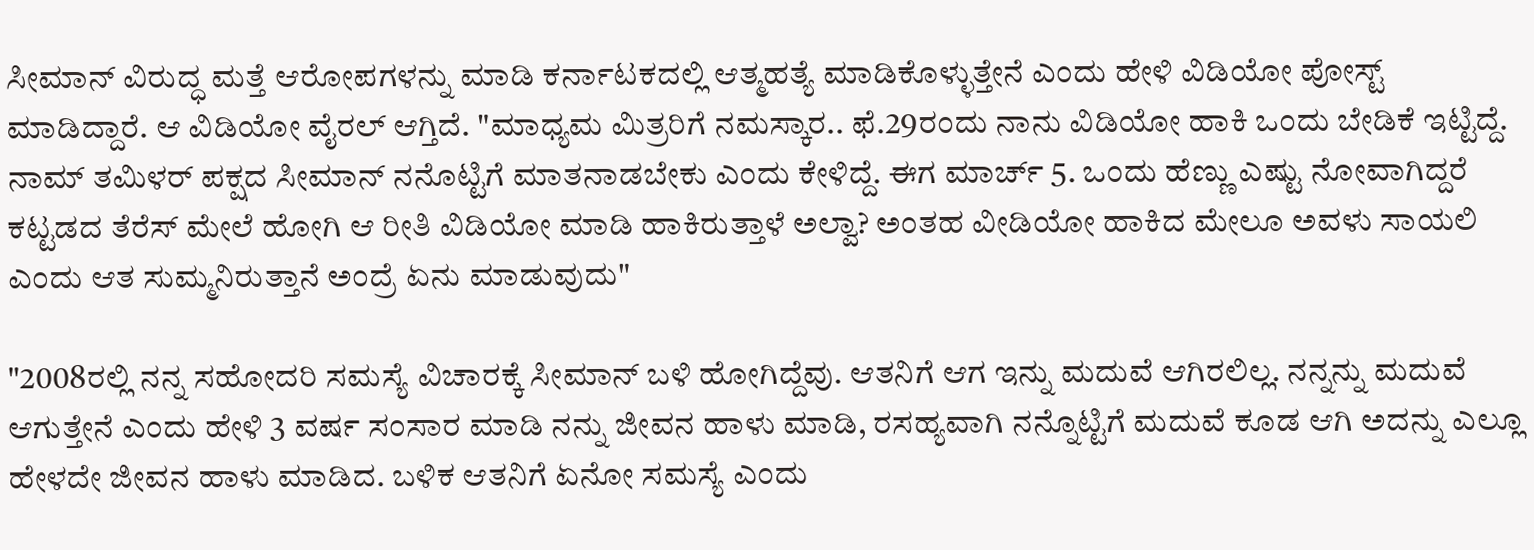ಸೀಮಾನ್ ವಿರುದ್ಧ ಮತ್ತೆ ಆರೋಪಗಳನ್ನು ಮಾಡಿ ಕರ್ನಾಟಕದಲ್ಲಿ ಆತ್ಮಹತ್ಯೆ ಮಾಡಿಕೊಳ್ಳುತ್ತೇನೆ ಎಂದು ಹೇಳಿ ವಿಡಿಯೋ ಪೋಸ್ಟ್ ಮಾಡಿದ್ದಾರೆ. ಆ ವಿಡಿಯೋ ವೈರಲ್ ಆಗ್ತಿದೆ. "ಮಾಧ್ಯಮ ಮಿತ್ರರಿಗೆ ನಮಸ್ಕಾರ.. ಫೆ.29ರಂದು ನಾನು ವಿಡಿಯೋ ಹಾಕಿ ಒಂದು ಬೇಡಿಕೆ ಇಟ್ಟಿದ್ದೆ. ನಾಮ್ ತಮಿಳರ್ ಪಕ್ಷದ ಸೀಮಾನ್ ನನೊಟ್ಟಿಗೆ ಮಾತನಾಡಬೇಕು ಎಂದು ಕೇಳಿದ್ದೆ. ಈಗ ಮಾರ್ಚ್ 5. ಒಂದು ಹೆಣ್ಣು ಎಷ್ಟು ನೋವಾಗಿದ್ದರೆ ಕಟ್ಟಡದ ತೆರೆಸ್ ಮೇಲೆ ಹೋಗಿ ಆ ರೀತಿ ವಿಡಿಯೋ ಮಾಡಿ ಹಾಕಿರುತ್ತಾಳೆ ಅಲ್ವಾ? ಅಂತಹ ವೀಡಿಯೋ ಹಾಕಿದ ಮೇಲೂ ಅವಳು ಸಾಯಲಿ ಎಂದು ಆತ ಸುಮ್ಮನಿರುತ್ತಾನೆ ಅಂದ್ರೆ ಏನು ಮಾಡುವುದು"

"2008ರಲ್ಲಿ ನನ್ನ ಸಹೋದರಿ ಸಮಸ್ಯೆ ವಿಚಾರಕ್ಕೆ ಸೀಮಾನ್ ಬಳಿ ಹೋಗಿದ್ದೆವು. ಆತನಿಗೆ ಆಗ ಇನ್ನು ಮದುವೆ ಆಗಿರಲಿಲ್ಲ. ನನ್ನನ್ನು ಮದುವೆ ಆಗುತ್ತೇನೆ ಎಂದು ಹೇಳಿ 3 ವರ್ಷ ಸಂಸಾರ ಮಾಡಿ ನನ್ನು ಜೀವನ ಹಾಳು ಮಾಡಿ, ರಸಹ್ಯವಾಗಿ ನನ್ನೊಟ್ಟಿಗೆ ಮದುವೆ ಕೂಡ ಆಗಿ ಅದನ್ನು ಎಲ್ಲೂ ಹೇಳದೇ ಜೀವನ ಹಾಳು ಮಾಡಿದ. ಬಳಿಕ ಆತನಿಗೆ ಏನೋ ಸಮಸ್ಯೆ ಎಂದು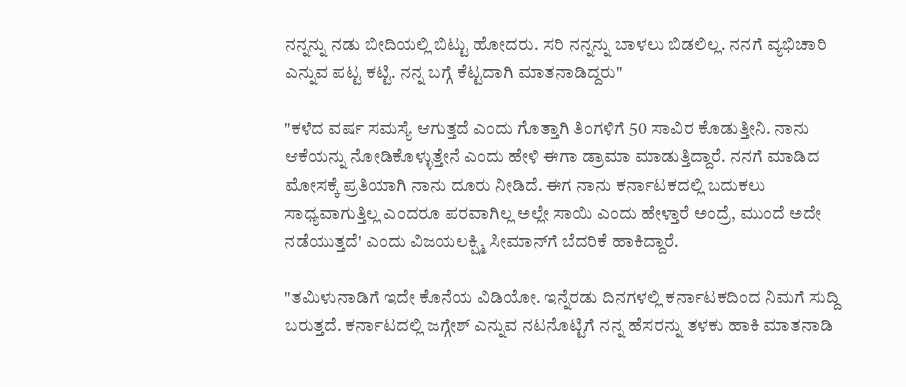ನನ್ನನ್ನು ನಡು ಬೀದಿಯಲ್ಲಿ ಬಿಟ್ಟು ಹೋದರು. ಸರಿ ನನ್ನನ್ನು ಬಾಳಲು ಬಿಡಲಿಲ್ಲ. ನನಗೆ ವ್ಯಭಿಚಾರಿ ಎನ್ನುವ ಪಟ್ಟ ಕಟ್ಟಿ. ನನ್ನ ಬಗ್ಗೆ ಕೆಟ್ಟದಾಗಿ ಮಾತನಾಡಿದ್ದರು"

"ಕಳೆದ ವರ್ಷ ಸಮಸ್ಯೆ ಆಗುತ್ತದೆ ಎಂದು ಗೊತ್ತಾಗಿ ತಿಂಗಳಿಗೆ 50 ಸಾವಿರ ಕೊಡುತ್ತೀನಿ. ನಾನು ಆಕೆಯನ್ನು ನೋಡಿಕೊಳ್ಳುತ್ತೇನೆ ಎಂದು ಹೇಳಿ ಈಗಾ ಡ್ರಾಮಾ ಮಾಡುತ್ತಿದ್ದಾರೆ. ನನಗೆ ಮಾಡಿದ ಮೋಸಕ್ಕೆ ಪ್ರತಿಯಾಗಿ ನಾನು ದೂರು ನೀಡಿದೆ. ಈಗ ನಾನು ಕರ್ನಾಟಕದಲ್ಲಿ ಬದುಕಲು ಸಾಧ್ಯವಾಗುತ್ತಿಲ್ಲ ಎಂದರೂ ಪರವಾಗಿಲ್ಲ ಅಲ್ಲೇ ಸಾಯಿ ಎಂದು ಹೇಳ್ತಾರೆ ಅಂದ್ರೆ, ಮುಂದೆ ಅದೇ ನಡೆಯುತ್ತದೆ' ಎಂದು ವಿಜಯಲಕ್ಷ್ಮಿ ಸೀಮಾನ್‌ಗೆ ಬೆದರಿಕೆ ಹಾಕಿದ್ದಾರೆ.

"ತಮಿಳುನಾಡಿಗೆ ಇದೇ ಕೊನೆಯ ವಿಡಿಯೋ. ಇನ್ನೆರಡು ದಿನಗಳಲ್ಲಿ ಕರ್ನಾಟಕದಿಂದ ನಿಮಗೆ ಸುದ್ದಿ ಬರುತ್ತದೆ. ಕರ್ನಾಟದಲ್ಲಿ ಜಗ್ಗೇಶ್ ಎನ್ನುವ ನಟನೊಟ್ಟಿಗೆ ನನ್ನ ಹೆಸರನ್ನು ತಳಕು ಹಾಕಿ ಮಾತನಾಡಿ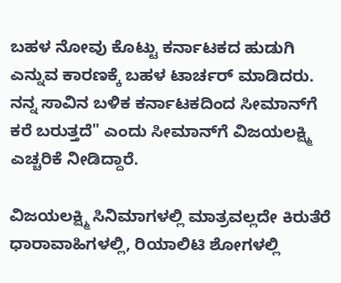ಬಹಳ ನೋವು ಕೊಟ್ಟು ಕರ್ನಾಟಕದ ಹುಡುಗಿ ಎನ್ನುವ ಕಾರಣಕ್ಕೆ ಬಹಳ ಟಾರ್ಚರ್ ಮಾಡಿದರು. ನನ್ನ ಸಾವಿನ ಬಳಿಕ ಕರ್ನಾಟಕದಿಂದ ಸೀಮಾನ್‌ಗೆ ಕರೆ ಬರುತ್ತದೆ" ಎಂದು ಸೀಮಾನ್‌ಗೆ ವಿಜಯಲಕ್ಷ್ಮಿ ಎಚ್ಚರಿಕೆ ನೀಡಿದ್ದಾರೆ.

ವಿಜಯಲಕ್ಷ್ಮಿ ಸಿನಿಮಾಗಳಲ್ಲಿ ಮಾತ್ರವಲ್ಲದೇ ಕಿರುತೆರೆ ಧಾರಾವಾಹಿಗಳಲ್ಲಿ, ರಿಯಾಲಿಟಿ ಶೋಗಳಲ್ಲಿ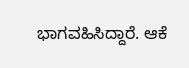ಭಾಗವಹಿಸಿದ್ದಾರೆ. ಆಕೆ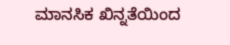ಮಾನಸಿಕ ಖಿನ್ನತೆಯಿಂದ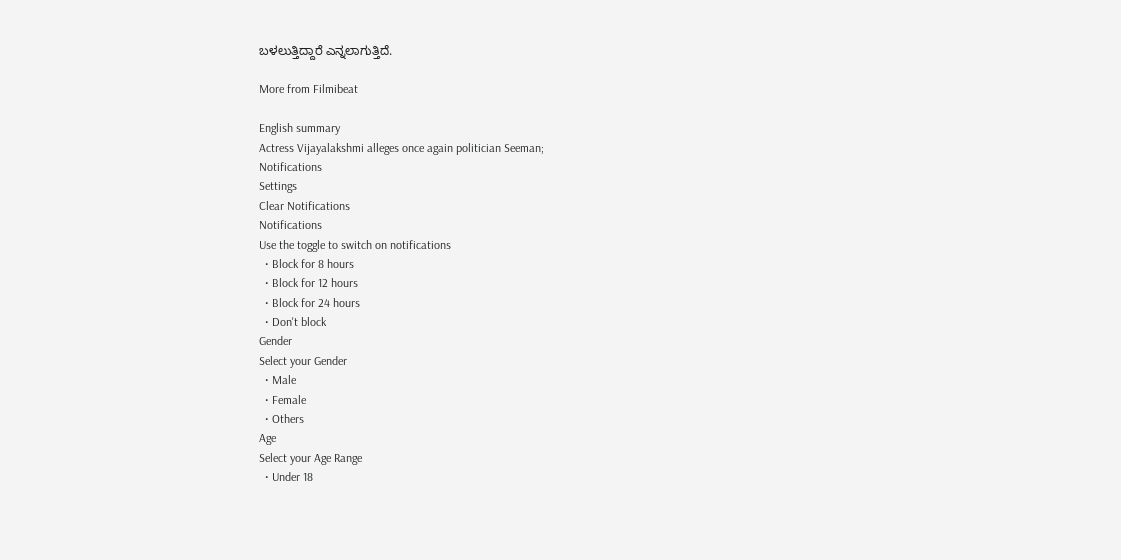ಬಳಲುತ್ತಿದ್ದಾರೆ ಎನ್ನಲಾಗುತ್ತಿದೆ.

More from Filmibeat

English summary
Actress Vijayalakshmi alleges once again politician Seeman;
Notifications
Settings
Clear Notifications
Notifications
Use the toggle to switch on notifications
  • Block for 8 hours
  • Block for 12 hours
  • Block for 24 hours
  • Don't block
Gender
Select your Gender
  • Male
  • Female
  • Others
Age
Select your Age Range
  • Under 18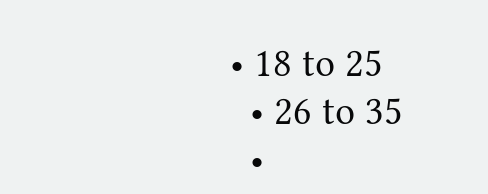• 18 to 25
  • 26 to 35
  •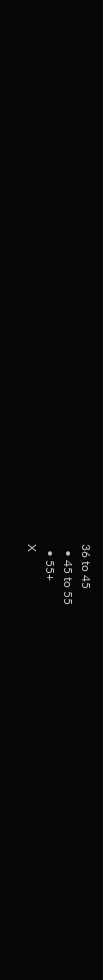36 to 45
  • 45 to 55
  • 55+
X